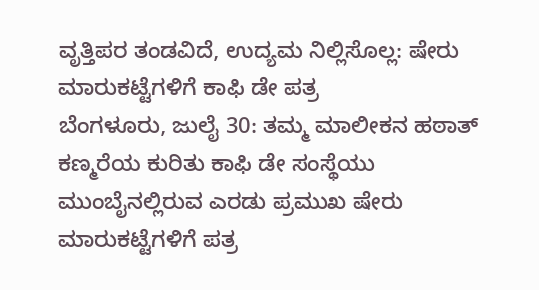ವೃತ್ತಿಪರ ತಂಡವಿದೆ, ಉದ್ಯಮ ನಿಲ್ಲಿಸೊಲ್ಲ: ಷೇರು ಮಾರುಕಟ್ಟೆಗಳಿಗೆ ಕಾಫಿ ಡೇ ಪತ್ರ
ಬೆಂಗಳೂರು, ಜುಲೈ 30: ತಮ್ಮ ಮಾಲೀಕನ ಹಠಾತ್ ಕಣ್ಮರೆಯ ಕುರಿತು ಕಾಫಿ ಡೇ ಸಂಸ್ಥೆಯು ಮುಂಬೈನಲ್ಲಿರುವ ಎರಡು ಪ್ರಮುಖ ಷೇರು ಮಾರುಕಟ್ಟೆಗಳಿಗೆ ಪತ್ರ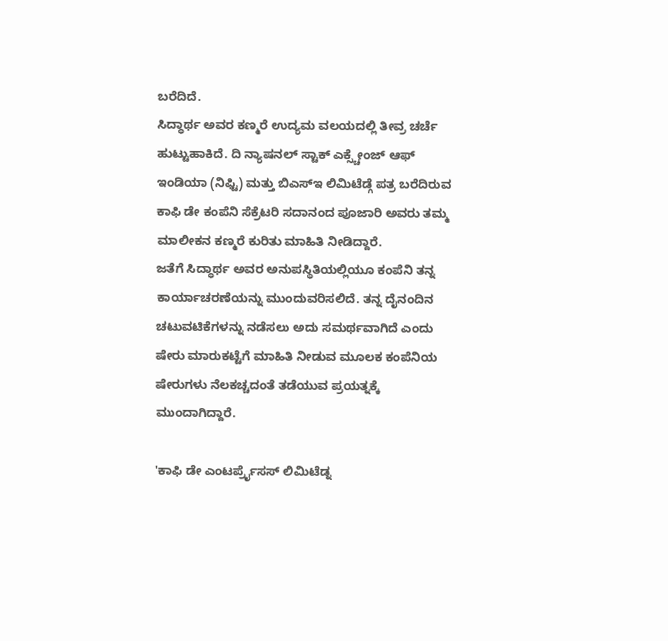ಬರೆದಿದೆ.
ಸಿದ್ಧಾರ್ಥ ಅವರ ಕಣ್ಮರೆ ಉದ್ಯಮ ವಲಯದಲ್ಲಿ ತೀವ್ರ ಚರ್ಚೆ ಹುಟ್ಟುಹಾಕಿದೆ. ದಿ ನ್ಯಾಷನಲ್ ಸ್ಟಾಕ್ ಎಕ್ಸ್ಚೇಂಜ್ ಆಫ್ ಇಂಡಿಯಾ (ನಿಫ್ಟಿ) ಮತ್ತು ಬಿಎಸ್ಇ ಲಿಮಿಟೆಡ್ಗೆ ಪತ್ರ ಬರೆದಿರುವ ಕಾಫಿ ಡೇ ಕಂಪೆನಿ ಸೆಕ್ರೆಟರಿ ಸದಾನಂದ ಪೂಜಾರಿ ಅವರು ತಮ್ಮ ಮಾಲೀಕನ ಕಣ್ಮರೆ ಕುರಿತು ಮಾಹಿತಿ ನೀಡಿದ್ದಾರೆ.
ಜತೆಗೆ ಸಿದ್ಧಾರ್ಥ ಅವರ ಅನುಪಸ್ಥಿತಿಯಲ್ಲಿಯೂ ಕಂಪೆನಿ ತನ್ನ ಕಾರ್ಯಾಚರಣೆಯನ್ನು ಮುಂದುವರಿಸಲಿದೆ. ತನ್ನ ದೈನಂದಿನ ಚಟುವಟಿಕೆಗಳನ್ನು ನಡೆಸಲು ಅದು ಸಮರ್ಥವಾಗಿದೆ ಎಂದು ಷೇರು ಮಾರುಕಟ್ಟೆಗೆ ಮಾಹಿತಿ ನೀಡುವ ಮೂಲಕ ಕಂಪೆನಿಯ ಷೇರುಗಳು ನೆಲಕಚ್ಚದಂತೆ ತಡೆಯುವ ಪ್ರಯತ್ನಕ್ಕೆ ಮುಂದಾಗಿದ್ದಾರೆ.

'ಕಾಫಿ ಡೇ ಎಂಟರ್ಪ್ರೈಸಸ್ ಲಿಮಿಟೆಡ್ನ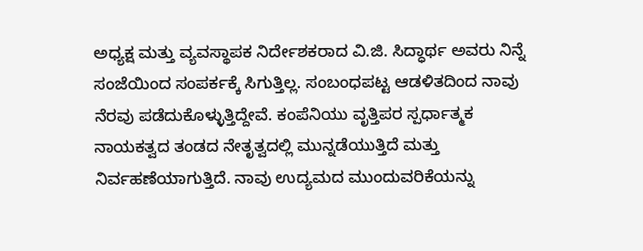ಅಧ್ಯಕ್ಷ ಮತ್ತು ವ್ಯವಸ್ಥಾಪಕ ನಿರ್ದೇಶಕರಾದ ವಿ.ಜಿ. ಸಿದ್ಧಾರ್ಥ ಅವರು ನಿನ್ನೆ ಸಂಜೆಯಿಂದ ಸಂಪರ್ಕಕ್ಕೆ ಸಿಗುತ್ತಿಲ್ಲ. ಸಂಬಂಧಪಟ್ಟ ಆಡಳಿತದಿಂದ ನಾವು ನೆರವು ಪಡೆದುಕೊಳ್ಳುತ್ತಿದ್ದೇವೆ. ಕಂಪೆನಿಯು ವೃತ್ತಿಪರ ಸ್ಪರ್ಧಾತ್ಮಕ ನಾಯಕತ್ವದ ತಂಡದ ನೇತೃತ್ವದಲ್ಲಿ ಮುನ್ನಡೆಯುತ್ತಿದೆ ಮತ್ತು ನಿರ್ವಹಣೆಯಾಗುತ್ತಿದೆ. ನಾವು ಉದ್ಯಮದ ಮುಂದುವರಿಕೆಯನ್ನು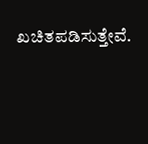ಖಚಿತಪಡಿಸುತ್ತೇವೆ.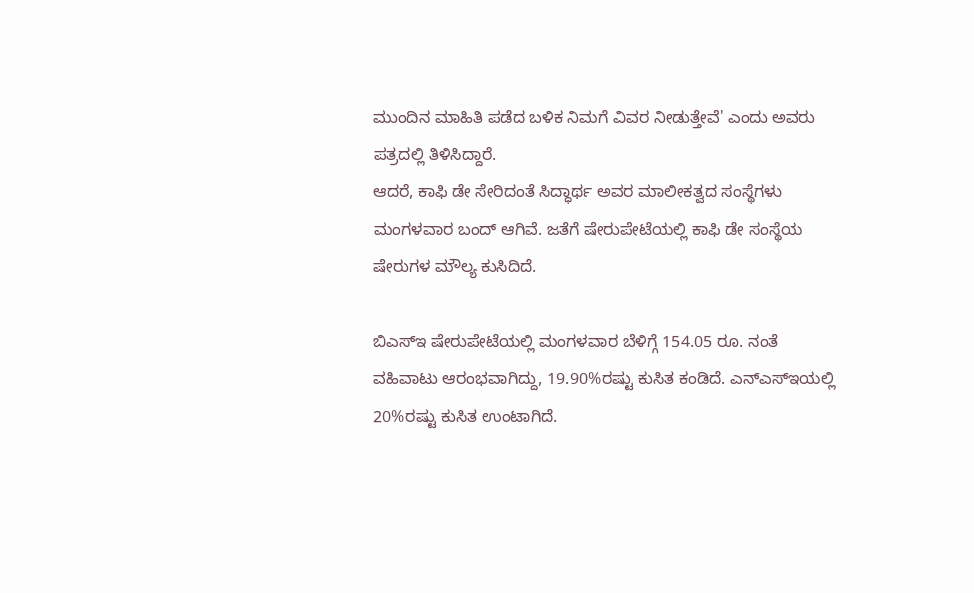ಮುಂದಿನ ಮಾಹಿತಿ ಪಡೆದ ಬಳಿಕ ನಿಮಗೆ ವಿವರ ನೀಡುತ್ತೇವೆ' ಎಂದು ಅವರು ಪತ್ರದಲ್ಲಿ ತಿಳಿಸಿದ್ದಾರೆ.
ಆದರೆ, ಕಾಫಿ ಡೇ ಸೇರಿದಂತೆ ಸಿದ್ಧಾರ್ಥ ಅವರ ಮಾಲೀಕತ್ವದ ಸಂಸ್ಥೆಗಳು ಮಂಗಳವಾರ ಬಂದ್ ಆಗಿವೆ. ಜತೆಗೆ ಷೇರುಪೇಟೆಯಲ್ಲಿ ಕಾಫಿ ಡೇ ಸಂಸ್ಥೆಯ ಷೇರುಗಳ ಮೌಲ್ಯ ಕುಸಿದಿದೆ.

ಬಿಎಸ್ಇ ಷೇರುಪೇಟೆಯಲ್ಲಿ ಮಂಗಳವಾರ ಬೆಳಿಗ್ಗೆ 154.05 ರೂ. ನಂತೆ ವಹಿವಾಟು ಆರಂಭವಾಗಿದ್ದು, 19.90%ರಷ್ಟು ಕುಸಿತ ಕಂಡಿದೆ. ಎನ್ಎಸ್ಇಯಲ್ಲಿ 20%ರಷ್ಟು ಕುಸಿತ ಉಂಟಾಗಿದೆ.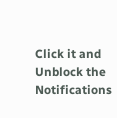Click it and Unblock the Notifications